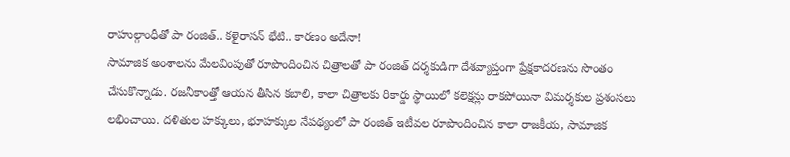రాహుల్గాంధీతో పా రంజిత్.. కళైరాసన్ భేటి.. కారణం అదేనా!
సామాజిక అంశాలను మేలవింపుతో రూపొందించిన చిత్రాలతో పా రంజిత్ దర్శకుడిగా దేశవ్యాప్తంగా ప్రేక్షకాదరణను సొంతం చేసుకొన్నాడు. రజనీకాంత్తో ఆయన తీసిన కబాలి, కాలా చిత్రాలకు రికార్డు స్థాయిలో కలెక్షన్లు రాకపోయినా విమర్శకుల ప్రశంసలు లభించాయి. దళితుల హక్కులు, భూహక్కుల నేపథ్యంలో పా రంజిత్ ఇటీవల రూపొందించిన కాలా రాజకీయ, సామాజిక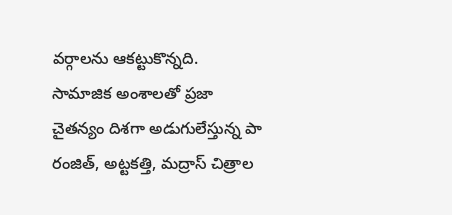వర్గాలను ఆకట్టుకొన్నది.
సామాజిక అంశాలతో ప్రజా చైతన్యం దిశగా అడుగులేస్తున్న పా రంజిత్, అట్టకత్తి, మద్రాస్ చిత్రాల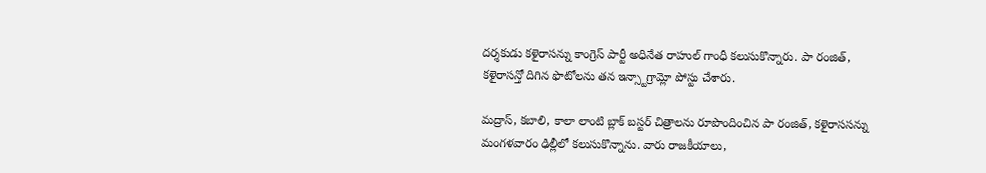దర్శకుడు కళైరాసన్ను కాంగ్రెస్ పార్టీ అధినేత రాహుల్ గాంధీ కలుసుకొన్నారు. పా రంజిత్, కళైరాసన్తో దిగిన ఫొటోలను తన ఇన్స్టాగ్రామ్లో పోస్టు చేశారు.

మద్రాస్, కబాలి, కాలా లాంటి బ్లాక్ బస్టర్ చిత్రాలను రూపొందించిన పా రంజిత్, కళైరాససన్ను మంగళవారం ఢిల్లీలో కలుసుకొన్నాను. వారు రాజకీయాలు,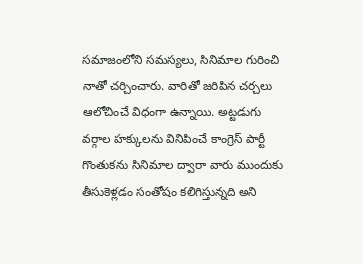సమాజంలోని సమస్యలు, సినిమాల గురించి నాతో చర్చించారు. వారితో జరిపిన చర్చలు ఆలోచించే విధంగా ఉన్నాయి. అట్టడుగు వర్గాల హక్కులను వినిపించే కాంగ్రెస్ పార్టీ గొంతుకను సినిమాల ద్వారా వారు ముందుకు తీసుకెళ్లడం సంతోషం కలిగిస్తున్నది అని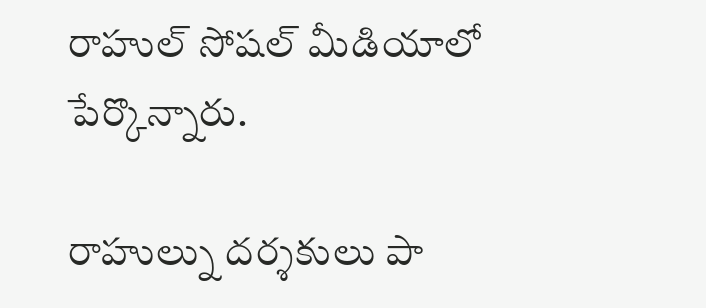రాహుల్ సోషల్ మీడియాలో పేర్కొన్నారు.

రాహుల్ను దర్శకులు పా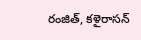రంజిత్, కళైరాసన్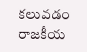కలువడం రాజకీయ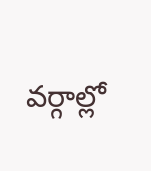వర్గాల్లో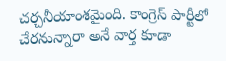చర్చనీయాంశమైంది. కాంగ్రెస్ పార్టీలో చేరనున్నారా అనే వార్త కూడా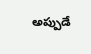అప్పుడే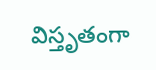విస్తృతంగా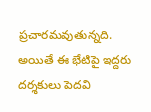ప్రచారమవుతున్నది. అయితే ఈ భేటిపై ఇద్దరు దర్శకులు పెదవి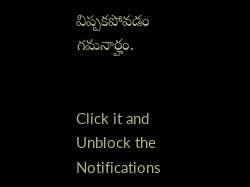విప్పకపోవడం గమనార్హం.


Click it and Unblock the Notifications